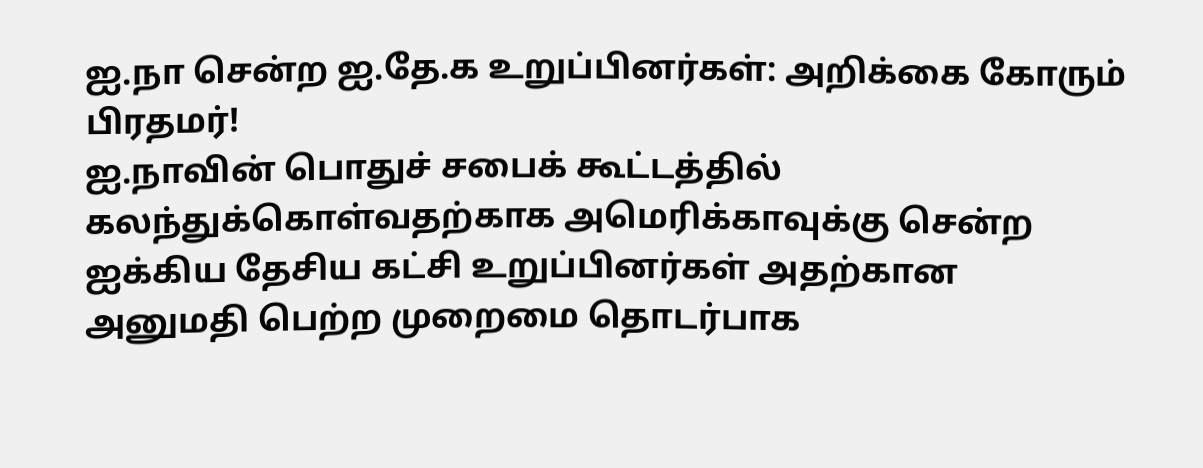ஐ.நா சென்ற ஐ.தே.க உறுப்பினர்கள்: அறிக்கை கோரும் பிரதமர்!
ஐ.நாவின் பொதுச் சபைக் கூட்டத்தில் கலந்துக்கொள்வதற்காக அமெரிக்காவுக்கு சென்ற ஐக்கிய தேசிய கட்சி உறுப்பினர்கள் அதற்கான அனுமதி பெற்ற முறைமை தொடர்பாக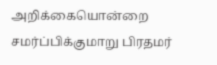அறிக்கையொன்றை சமர்ப்பிக்குமாறு பிரதமர்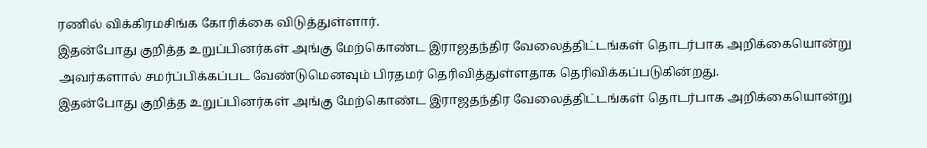ரணில் விக்கிரமசிங்க கோரிக்கை விடுத்துள்ளார்.
இதன்போது குறித்த உறுப்பினர்கள் அங்கு மேற்கொண்ட இராஜதந்திர வேலைத்திட்டங்கள் தொடர்பாக அறிக்கையொன்று அவர்களால் சமர்ப்பிக்கப்பட வேண்டுமெனவும் பிரதமர் தெரிவித்துள்ளதாக தெரிவிக்கப்படுகின்றது.
இதன்போது குறித்த உறுப்பினர்கள் அங்கு மேற்கொண்ட இராஜதந்திர வேலைத்திட்டங்கள் தொடர்பாக அறிக்கையொன்று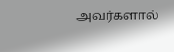அவர்களால்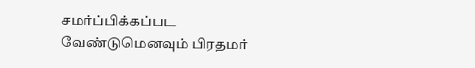சமர்ப்பிக்கப்பட வேண்டுமெனவும் பிரதமர்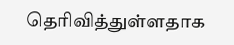தெரிவித்துள்ளதாக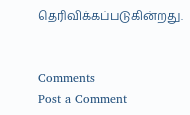தெரிவிக்கப்படுகின்றது.


Comments
Post a Comment